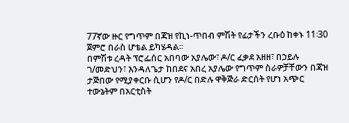77ኛው ዙር የግጥም በጃዝ የኪነ-ጥበብ ምሽት የፊታችን ረቡዕ ከቀኑ 11፡30 ጀምሮ በራስ ሆቴል ይካሄዳል፡፡
በምሽቱ ረዳት ፕሮፌሰር አበባው አያሌው፣ ዶ/ር ፈቃደ አዘዘ፣ በኃይሉ ገ/መድህን፣ እንዳለጌታ ከበደና አበረ አያሌው የግጥም ስራዎቻቸውን በጃዝ ታጅበው የሚያቀርቡ ሲሆን የዶ/ር በድሉ ዋቅጅራ ድርሰት የሆነ አጭር ተውኔትም በአርቲስት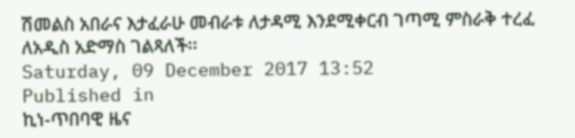ሽመልስ አበራና እታፈራሁ መብራቱ ለታዳሚ እንደሚቀርብ ገጣሚ ምስራቅ ተረፈ ለአዲስ አድማስ ገልጻለች፡፡
Saturday, 09 December 2017 13:52
Published in
ኪነ-ጥበባዊ ዜና